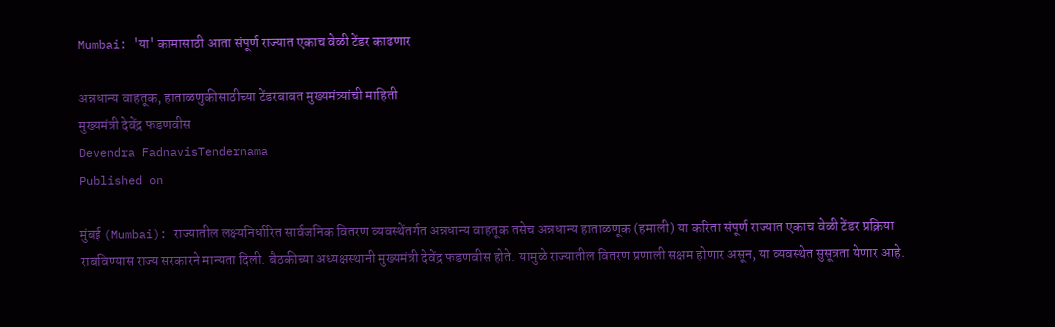Mumbai: 'या' कामासाठी आता संपूर्ण राज्यात एकाच वेळी टेंडर काढणार

अन्नधान्य वाहतूक, हाताळणुकीसाठीच्या टेंडरबाबत मुख्यमंत्र्यांची माहिती
मुख्यमंत्री देवेंद्र फडणवीस
Devendra FadnavisTendernama
Published on

मुंबई (Mumbai): राज्यातील लक्ष्यनिर्धारित सार्वजनिक वितरण व्यवस्थेंतर्गत अन्नधान्य वाहतूक तसेच अन्नधान्य हाताळणूक (हमाली) या करिता संपूर्ण राज्यात एकाच वेळी टेंडर प्रक्रिया राबविण्यास राज्य सरकारने मान्यता दिली. बैठकीच्या अध्यक्षस्थानी मुख्यमंत्री देवेंद्र फडणवीस होते. यामुळे राज्यातील वितरण प्रणाली सक्षम होणार असून, या व्यवस्थेत सुसूत्रता येणार आहे.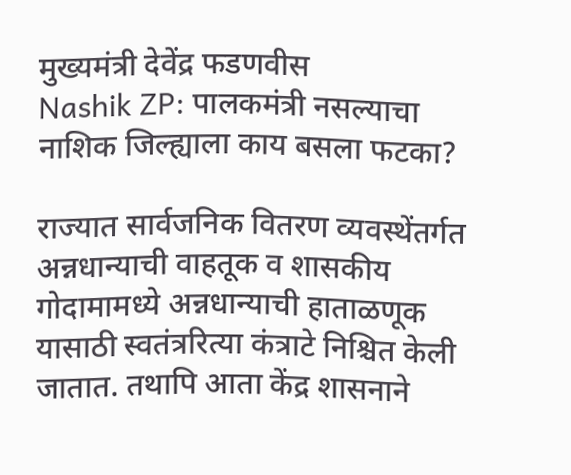मुख्यमंत्री देवेंद्र फडणवीस
Nashik ZP: पालकमंत्री नसल्याचा नाशिक जिल्ह्याला काय बसला फटका?

राज्यात सार्वजनिक वितरण व्यवस्थेंतर्गत अन्नधान्याची वाहतूक व शासकीय गोदामामध्ये अन्नधान्याची हाताळणूक यासाठी स्वतंत्ररित्या कंत्राटे निश्चित केली जातात. तथापि आता केंद्र शासनाने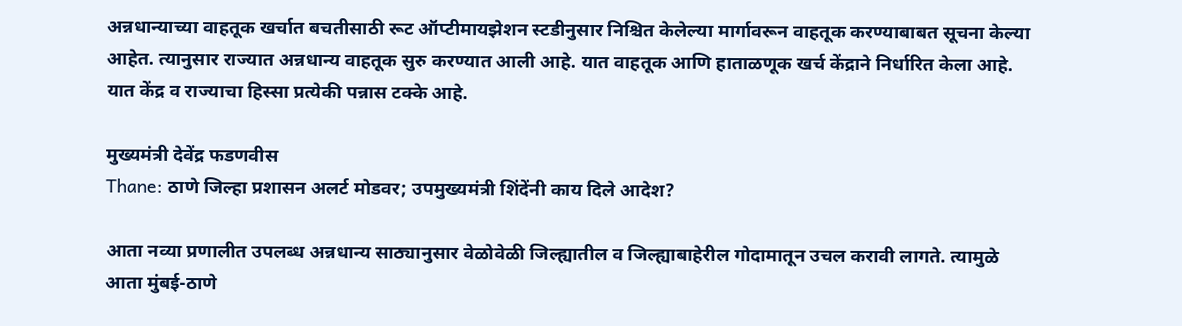अन्नधान्याच्या वाहतूक खर्चात बचतीसाठी रूट ऑप्टीमायझेशन स्टडीनुसार निश्चित केलेल्या मार्गावरून वाहतूक करण्याबाबत सूचना केल्या आहेत. त्यानुसार राज्यात अन्नधान्य वाहतूक सुरु करण्यात आली आहे. यात वाहतूक आणि हाताळणूक खर्च केंद्राने निर्धारित केला आहे. यात केंद्र व राज्याचा हिस्सा प्रत्येकी पन्नास टक्के आहे.

मुख्यमंत्री देवेंद्र फडणवीस
Thane: ठाणे जिल्हा प्रशासन अलर्ट मोडवर; उपमुख्यमंत्री शिंदेंनी काय दिले आदेश?

आता नव्या प्रणालीत उपलब्ध अन्नधान्य साठ्यानुसार वेळोवेळी जिल्ह्यातील व जिल्ह्याबाहेरील गोदामातून उचल करावी लागते. त्यामुळे आता मुंबई-ठाणे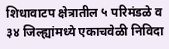शिधावाटप क्षेत्रातील ५ परिमंडळे व ३४ जिल्ह्यांमध्ये एकाचवेळी निविदा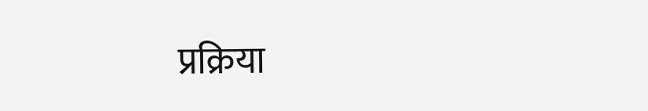प्रक्रिया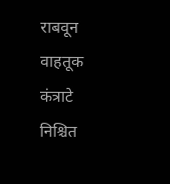राबवून वाहतूक कंत्राटे निश्चित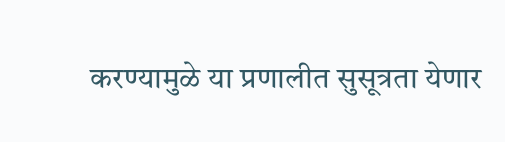करण्यामुळे या प्रणालीत सुसूत्रता येणार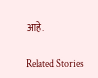आहे.

Related Stories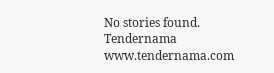No stories found.
Tendernama
www.tendernama.com